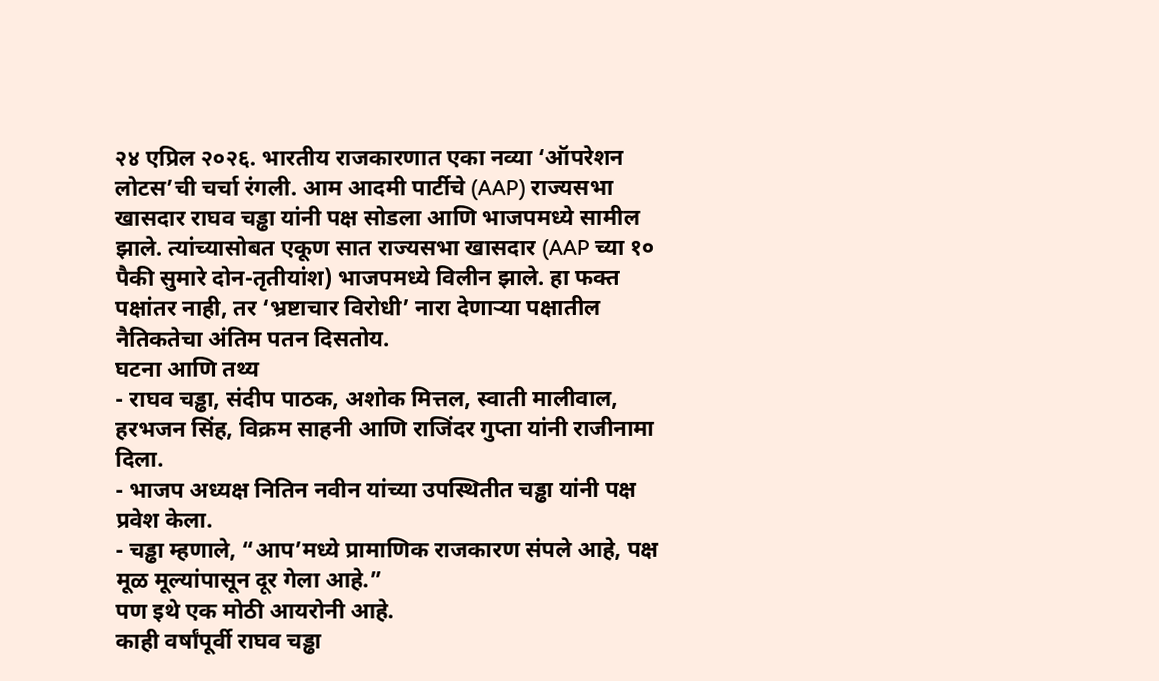२४ एप्रिल २०२६. भारतीय राजकारणात एका नव्या ‘ऑपरेशन लोटस’ची चर्चा रंगली. आम आदमी पार्टीचे (AAP) राज्यसभा खासदार राघव चड्ढा यांनी पक्ष सोडला आणि भाजपमध्ये सामील झाले. त्यांच्यासोबत एकूण सात राज्यसभा खासदार (AAP च्या १० पैकी सुमारे दोन-तृतीयांश) भाजपमध्ये विलीन झाले. हा फक्त पक्षांतर नाही, तर ‘भ्रष्टाचार विरोधी’ नारा देणाऱ्या पक्षातील नैतिकतेचा अंतिम पतन दिसतोय.
घटना आणि तथ्य
- राघव चड्ढा, संदीप पाठक, अशोक मित्तल, स्वाती मालीवाल, हरभजन सिंह, विक्रम साहनी आणि राजिंदर गुप्ता यांनी राजीनामा दिला.
- भाजप अध्यक्ष नितिन नवीन यांच्या उपस्थितीत चड्ढा यांनी पक्ष प्रवेश केला.
- चड्ढा म्हणाले, “आप’मध्ये प्रामाणिक राजकारण संपले आहे, पक्ष मूळ मूल्यांपासून दूर गेला आहे.”
पण इथे एक मोठी आयरोनी आहे.
काही वर्षांपूर्वी राघव चड्ढा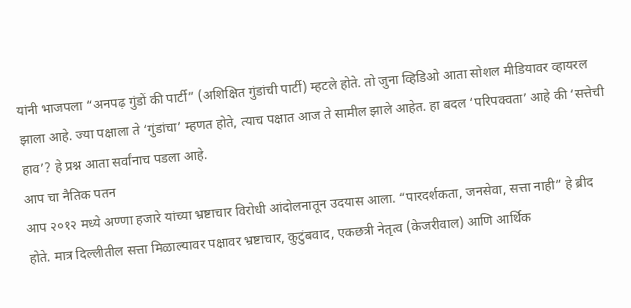यांनी भाजपला “अनपढ़ गुंडों की पार्टी” (अशिक्षित गुंडांची पार्टी) म्हटले होते. तो जुना व्हिडिओ आता सोशल मीडियावर व्हायरल झाला आहे. ज्या पक्षाला ते ‘गुंडांचा’ म्हणत होते, त्याच पक्षात आज ते सामील झाले आहेत. हा बदल ‘परिपक्वता’ आहे की ‘सत्तेची हाव’? हे प्रश्न आता सर्वांनाच पडला आहे.
आप चा नैतिक पतन
आप २०१२ मध्ये अण्णा हजारे यांच्या भ्रष्टाचार विरोधी आंदोलनातून उदयास आला. “पारदर्शकता, जनसेवा, सत्ता नाही” हे ब्रीद होते. मात्र दिल्लीतील सत्ता मिळाल्यावर पक्षावर भ्रष्टाचार, कुटुंबवाद, एकछत्री नेतृत्व (केजरीवाल) आणि आर्थिक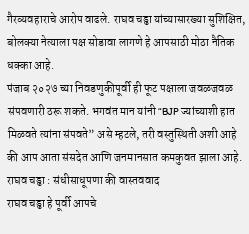गैरव्यवहाराचे आरोप वाढले. राघव चड्ढा यांच्यासारख्या सुशिक्षित, बोलक्या नेत्याला पक्ष सोडावा लागणे हे आपसाठी मोठा नैतिक धक्का आहे.
पंजाब २०२७ च्या निवडणुकीपूर्वी ही फूट पक्षाला जवळजवळ संपवणारी ठरू शकते. भगवंत मान यांनी “BJP ज्यांच्याशी हात मिळवते त्यांना संपवते” असे म्हटले, तरी वस्तुस्थिती अशी आहे की आप आता संसदेत आणि जनमानसात कमकुवत झाला आहे.
राघव चड्ढा : संधीसाधूपणा की वास्तववाद
राघव चड्ढा हे पूर्वी आपचे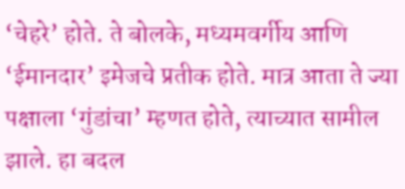‘चेहरे’ होते. ते बोलके, मध्यमवर्गीय आणि ‘ईमानदार’ इमेजचे प्रतीक होते. मात्र आता ते ज्या पक्षाला ‘गुंडांचा’ म्हणत होते, त्याच्यात सामील झाले. हा बदल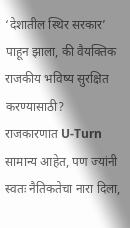‘देशातील स्थिर सरकार’ पाहून झाला, की वैयक्तिक राजकीय भविष्य सुरक्षित करण्यासाठी?
राजकारणात U-Turn सामान्य आहेत, पण ज्यांनी स्वतः नैतिकतेचा नारा दिला,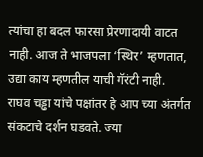त्यांचा हा बदल फारसा प्रेरणादायी वाटत नाही. आज ते भाजपला ‘स्थिर’ म्हणतात, उद्या काय म्हणतील याची गॅरंटी नाही.
राघव चड्ढा यांचे पक्षांतर हे आप च्या अंतर्गत संकटाचे दर्शन घडवते. ज्या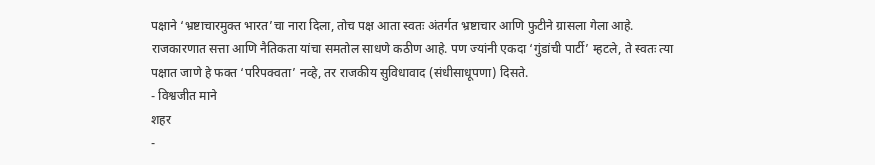पक्षाने ‘भ्रष्टाचारमुक्त भारत’चा नारा दिला, तोच पक्ष आता स्वतः अंतर्गत भ्रष्टाचार आणि फुटीने ग्रासला गेला आहे.
राजकारणात सत्ता आणि नैतिकता यांचा समतोल साधणे कठीण आहे. पण ज्यांनी एकदा ‘गुंडांची पार्टी’ म्हटले, ते स्वतः त्या पक्षात जाणे हे फक्त ‘परिपक्वता’ नव्हे, तर राजकीय सुविधावाद (संधीसाधूपणा) दिसते.
- विश्वजीत माने
शहर
-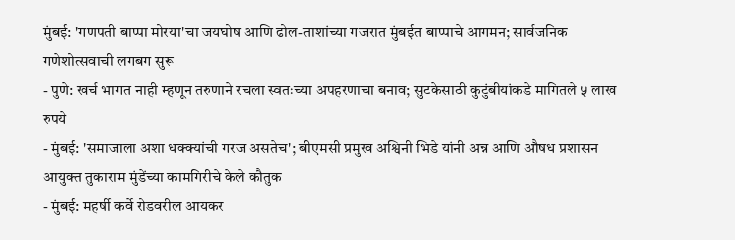मुंबई: 'गणपती बाप्पा मोरया'चा जयघोष आणि ढोल-ताशांच्या गजरात मुंबईत बाप्पाचे आगमन; सार्वजनिक गणेशोत्सवाची लगबग सुरू
- पुणे: खर्च भागत नाही म्हणून तरुणाने रचला स्वतःच्या अपहरणाचा बनाव; सुटकेसाठी कुटुंबीयांकडे मागितले ५ लाख रुपये
- मुंबई: 'समाजाला अशा धक्क्यांची गरज असतेच'; बीएमसी प्रमुख अश्विनी भिडे यांनी अन्न आणि औषध प्रशासन आयुक्त तुकाराम मुंडेंच्या कामगिरीचे केले कौतुक
- मुंबई: महर्षी कर्वे रोडवरील आयकर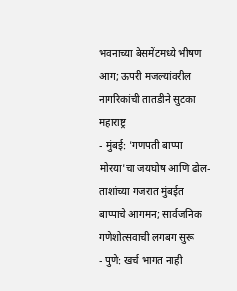भवनाच्या बेसमेंटमध्ये भीषण आग; ऊपरी मजल्यांवरील नागरिकांची तातडीने सुटका
महाराष्ट्र
- मुंबई: 'गणपती बाप्पा मोरया'चा जयघोष आणि ढोल-ताशांच्या गजरात मुंबईत बाप्पाचे आगमन; सार्वजनिक गणेशोत्सवाची लगबग सुरू
- पुणे: खर्च भागत नाही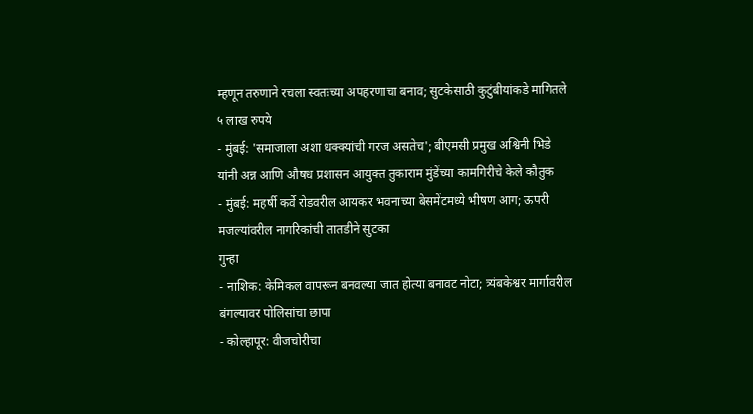म्हणून तरुणाने रचला स्वतःच्या अपहरणाचा बनाव; सुटकेसाठी कुटुंबीयांकडे मागितले ५ लाख रुपये
- मुंबई: 'समाजाला अशा धक्क्यांची गरज असतेच'; बीएमसी प्रमुख अश्विनी भिडे यांनी अन्न आणि औषध प्रशासन आयुक्त तुकाराम मुंडेंच्या कामगिरीचे केले कौतुक
- मुंबई: महर्षी कर्वे रोडवरील आयकर भवनाच्या बेसमेंटमध्ये भीषण आग; ऊपरी मजल्यांवरील नागरिकांची तातडीने सुटका
गुन्हा
- नाशिक: केमिकल वापरून बनवल्या जात होत्या बनावट नोटा; त्र्यंबकेश्वर मार्गावरील बंगल्यावर पोलिसांचा छापा
- कोल्हापूर: वीजचोरीचा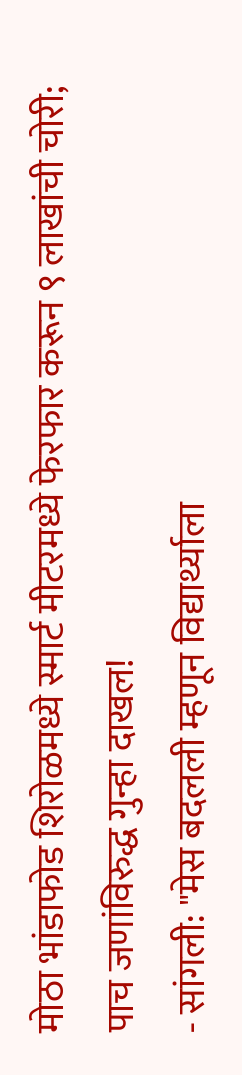मोठा भांडाफोड शिरोळमध्ये स्मार्ट मीटरमध्ये फेरफार करून ९ लाखांची चोरी; पाच जणांविरुद्ध गुन्हा दाखल!
- सांगली: "मेस बदलली म्हणून विद्यार्थ्याला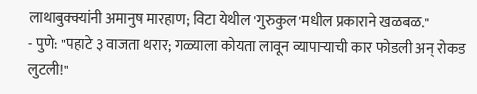लाथाबुक्क्यांनी अमानुष मारहाण; विटा येथील 'गुरुकुल'मधील प्रकाराने खळबळ."
- पुणे: "पहाटे ३ वाजता थरार; गळ्याला कोयता लावून व्यापाऱ्याची कार फोडली अन् रोकड लुटली!"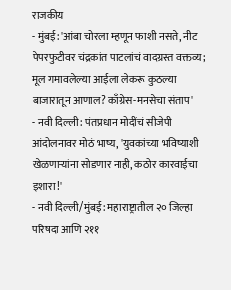राजकीय
- मुंबई: 'आंबा चोरला म्हणून फाशी नसते, नीट पेपरफुटीवर चंद्रकांत पाटलांचं वादग्रस्त वक्तव्य; मूल गमावलेल्या आईला लेकरू कुठल्या बाजारातून आणाल? काँग्रेस-मनसेचा संताप'
- नवी दिल्ली: पंतप्रधान मोदींचं सीजेपी आंदोलनावर मोठं भाष्य, 'युवकांच्या भविष्याशी खेळणाऱ्यांना सोडणार नाही, कठोर कारवाईचा इशारा!'
- नवी दिल्ली/मुंबई: महाराष्ट्रातील २० जिल्हा परिषदा आणि २११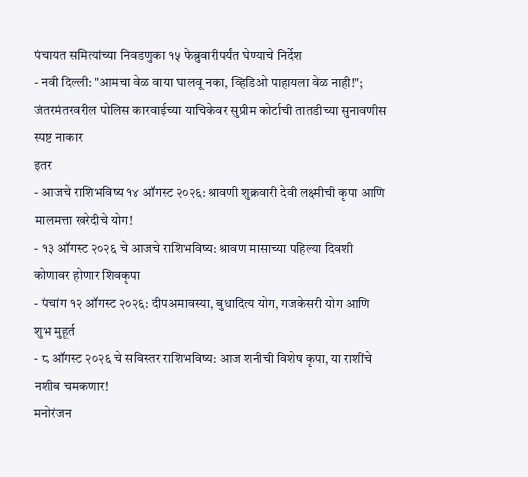पंचायत समित्यांच्या निवडणुका १५ फेब्रुवारीपर्यंत घेण्याचे निर्देश
- नवी दिल्ली: "आमचा वेळ वाया घालवू नका, व्हिडिओ पाहायला वेळ नाही!"; जंतरमंतरवरील पोलिस कारवाईच्या याचिकेवर सुप्रीम कोर्टाची तातडीच्या सुनावणीस स्पष्ट नाकार
इतर
- आजचे राशिभविष्य १४ ऑगस्ट २०२६: श्रावणी शुक्रवारी देवी लक्ष्मीची कृपा आणि मालमत्ता खरेदीचे योग!
- १३ ऑगस्ट २०२६ चे आजचे राशिभविष्य: श्रावण मासाच्या पहिल्या दिवशी कोणावर होणार शिवकृपा
- पंचांग १२ ऑगस्ट २०२६: दीपअमावस्या, बुधादित्य योग, गजकेसरी योग आणि शुभ मुहूर्त
- ८ ऑगस्ट २०२६ चे सविस्तर राशिभविष्य: आज शनीची विशेष कृपा, या राशींचे नशीब चमकणार!
मनोरंजन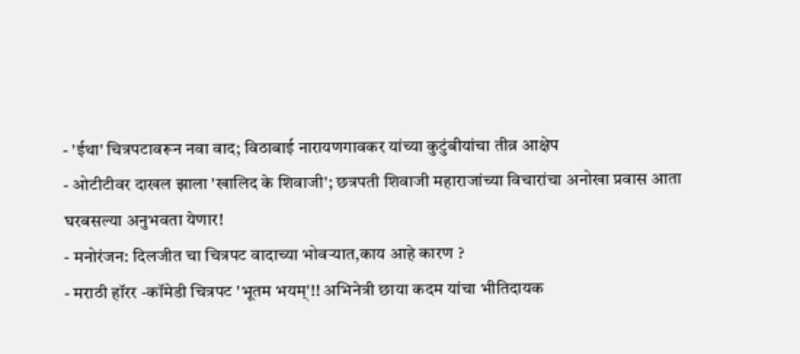- 'ईथा' चित्रपटावरून नवा वाद; विठाबाई नारायणगावकर यांच्या कुटुंबीयांचा तीव्र आक्षेप
- ओटीटीवर दाखल झाला 'खालिद के शिवाजी'; छत्रपती शिवाजी महाराजांच्या विचारांचा अनोखा प्रवास आता घरबसल्या अनुभवता येणार!
- मनोरंजन: दिलजीत चा चित्रपट वादाच्या भोवऱ्यात,काय आहे कारण ?
- मराठी हॉरर -कॉमेडी चित्रपट 'भूतम भयम्'!! अभिनेत्री छाया कदम यांचा भीतिदायक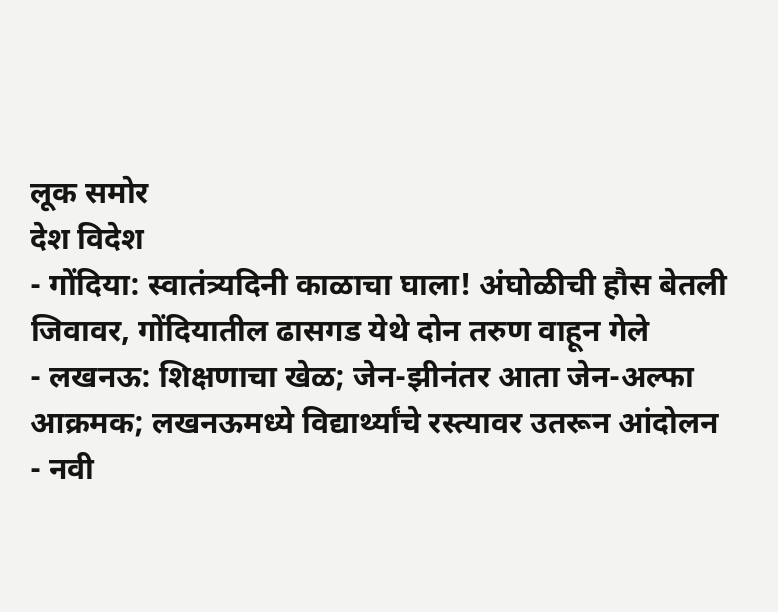लूक समोर
देश विदेश
- गोंदिया: स्वातंत्र्यदिनी काळाचा घाला! अंघोळीची हौस बेतली जिवावर, गोंदियातील ढासगड येथे दोन तरुण वाहून गेले
- लखनऊ: शिक्षणाचा खेळ; जेन-झीनंतर आता जेन-अल्फा आक्रमक; लखनऊमध्ये विद्यार्थ्यांचे रस्त्यावर उतरून आंदोलन
- नवी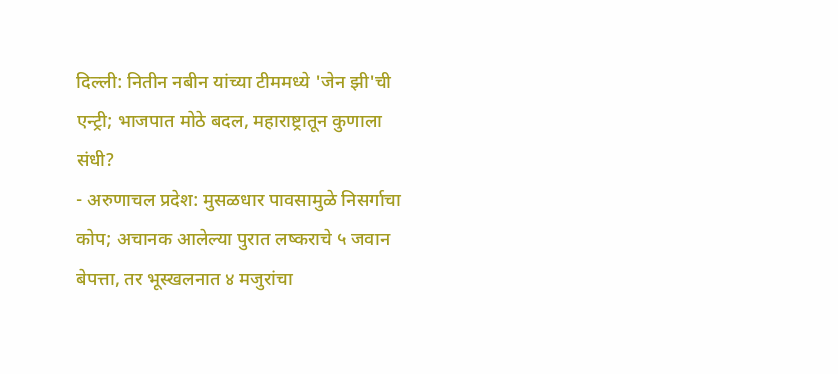दिल्ली: नितीन नबीन यांच्या टीममध्ये 'जेन झी'ची एन्ट्री; भाजपात मोठे बदल, महाराष्ट्रातून कुणाला संधी?
- अरुणाचल प्रदेश: मुसळधार पावसामुळे निसर्गाचा कोप; अचानक आलेल्या पुरात लष्कराचे ५ जवान बेपत्ता, तर भूस्खलनात ४ मजुरांचा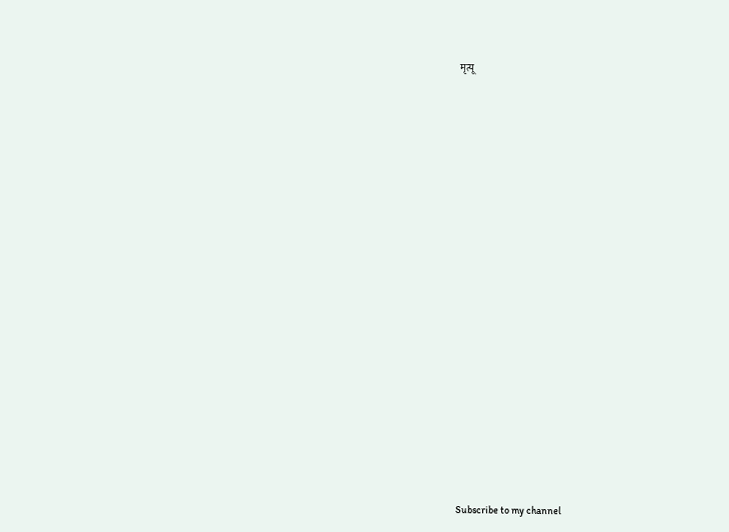मृत्यू

























Subscribe to my channel